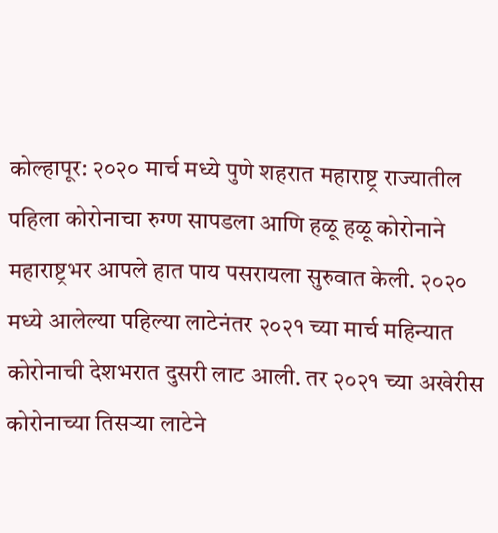कोल्हापूर: २०२० मार्च मध्ये पुणे शहरात महाराष्ट्र राज्यातील पहिला कोरोनाचा रुग्ण सापडला आणि हळू हळू कोरोनाने महाराष्ट्रभर आपले हात पाय पसरायला सुरुवात केली. २०२० मध्ये आलेल्या पहिल्या लाटेनंतर २०२१ च्या मार्च महिन्यात कोरोनाची देशभरात दुसरी लाट आली. तर २०२१ च्या अखेरीस कोरोनाच्या तिसऱ्या लाटेने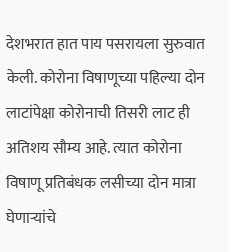देशभरात हात पाय पसरायला सुरुवात केली. कोरोना विषाणूच्या पहिल्या दोन लाटांपेक्षा कोरोनाची तिसरी लाट ही अतिशय सौम्य आहे. त्यात कोरोना विषाणू प्रतिबंधक लसीच्या दोन मात्रा घेणाऱ्यांचे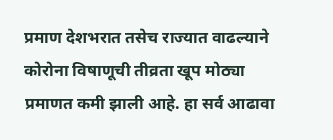प्रमाण देशभरात तसेच राज्यात वाढल्याने कोरोना विषाणूची तीव्रता खूप मोठ्या प्रमाणत कमी झाली आहे. हा सर्व आढावा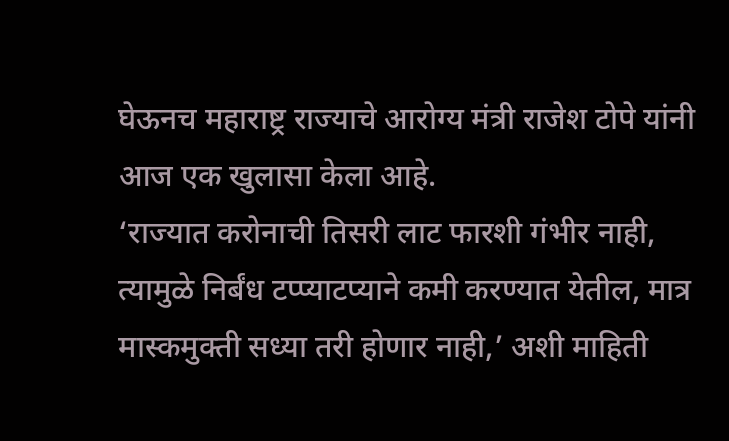घेऊनच महाराष्ट्र राज्याचे आरोग्य मंत्री राजेश टोपे यांनी आज एक खुलासा केला आहे.
‘राज्यात करोनाची तिसरी लाट फारशी गंभीर नाही, त्यामुळे निर्बंध टप्प्याटप्याने कमी करण्यात येतील, मात्र मास्कमुक्ती सध्या तरी होणार नाही,’ अशी माहिती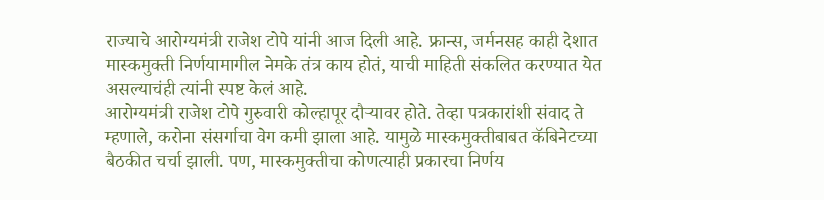राज्याचे आरोग्यमंत्री राजेश टोपे यांनी आज दिली आहे. फ्रान्स, जर्मनसह काही देशात मास्कमुक्ती निर्णयामागील नेमके तंत्र काय होतं, याची माहिती संकलित करण्यात येत असल्याचंही त्यांनी स्पष्ट केलं आहे.
आरोग्यमंत्री राजेश टोपे गुरुवारी कोल्हापूर दौऱ्यावर होते. तेव्हा पत्रकारांशी संवाद ते म्हणाले, करोना संसर्गाचा वेग कमी झाला आहे. यामुळे मास्कमुक्तीबाबत कॅबिनेटच्या बैठकीत चर्चा झाली. पण, मास्कमुक्तीचा कोणत्याही प्रकारचा निर्णय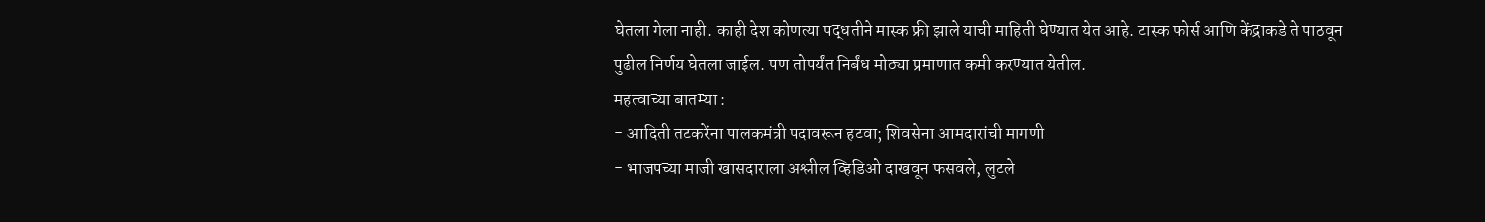घेतला गेला नाही. काही देश कोणत्या पद्धतीने मास्क फ्री झाले याची माहिती घेण्यात येत आहे. टास्क फोर्स आणि केंद्राकडे ते पाठवून पुढील निर्णय घेतला जाईल. पण तोपर्यंत निर्बंध मोठ्या प्रमाणात कमी करण्यात येतील.
महत्वाच्या बातम्या :
- आदिती तटकरेंना पालकमंत्री पदावरून हटवा; शिवसेना आमदारांची मागणी
- भाजपच्या माजी खासदाराला अश्लील व्हिडिओ दाखवून फसवले, लुटले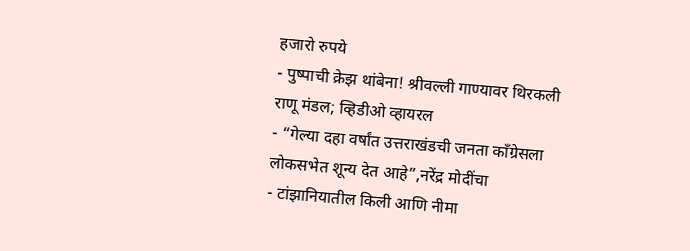हजारो रुपये
- पुष्पाची क्रेझ थांबेना! श्रीवल्ली गाण्यावर थिरकली राणू मंडल; व्हिडीओ व्हायरल
- “गेल्या दहा वर्षांत उत्तराखंडची जनता काँग्रेसला लोकसभेत शून्य देत आहे”,नरेंद्र मोदींचा
- टांझानियातील किली आणि नीमा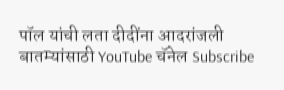पॉल यांची लता दीदींना आदरांजली
बातम्यांसाठी YouTube चॅनेल Subscribe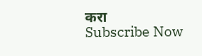करा
Subscribe Now